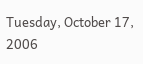Tuesday, October 17, 2006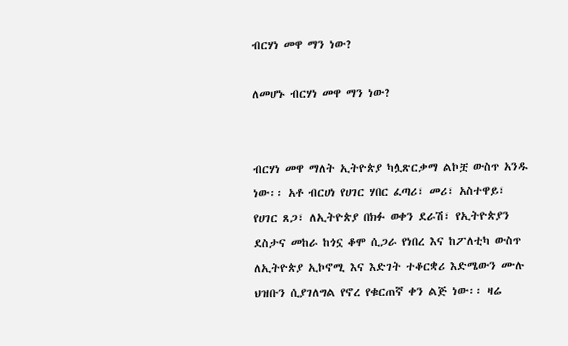ብርሃነ መዋ ማን ነው?

ለመሆኑ ብርሃነ መዋ ማን ነው?


ብርሃነ መዋ ማለት ኢትዮጵያ ካሏጽርቃማ ልኮቿ ውስጥ አንዱ ነው፡፡ አቶ ብርሀነ የሀገር ሃበር ፈጣሪ፣ መሪ፣ አስተዋይ፣ የሀገር ጸጋ፣ ለኢትዮጵያ በክፉ ወቀን ደራሽ፣ የኢትዮጵያን ደስታና መከራ ከጎኗ ቆሞ ሲጋራ የነበረ እና ከፖለቲካ ውስጥ ለኢትዮጵያ ኢኮኖሚ እና እድገት ተቆርቋሪ እድሜውን ሙሉ ህዝቡን ሲያገለግል የኖረ የቁርጠኛ ቀን ልጅ ነው፡፡ ዛሬ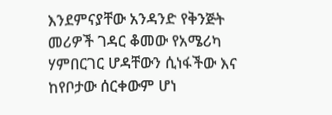እንደምናያቸው አንዳንድ የቅንጅት መሪዎች ገዳር ቆመው የአሜሪካ ሃምበርገር ሆዳቸውን ሲነፋችው እና ከየቦታው ሰርቀውም ሆነ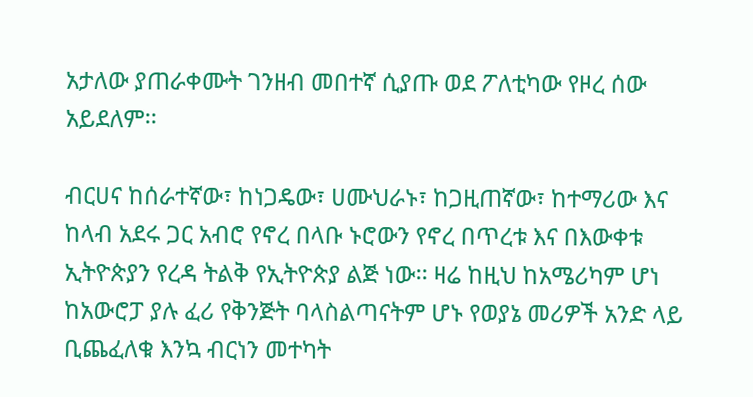አታለው ያጠራቀሙት ገንዘብ መበተኛ ሲያጡ ወደ ፖለቲካው የዞረ ሰው አይደለም፡፡

ብርሀና ከሰራተኛው፣ ከነጋዴው፣ ሀሙህራኑ፣ ከጋዚጠኛው፣ ከተማሪው እና ከላብ አደሩ ጋር አብሮ የኖረ በላቡ ኑሮውን የኖረ በጥረቱ እና በእውቀቱ ኢትዮጵያን የረዳ ትልቅ የኢትዮጵያ ልጅ ነው፡፡ ዛሬ ከዚህ ከአሜሪካም ሆነ ከአውሮፓ ያሉ ፈሪ የቅንጅት ባላስልጣናትም ሆኑ የወያኔ መሪዎች አንድ ላይ ቢጨፈለቁ እንኳ ብርነን መተካት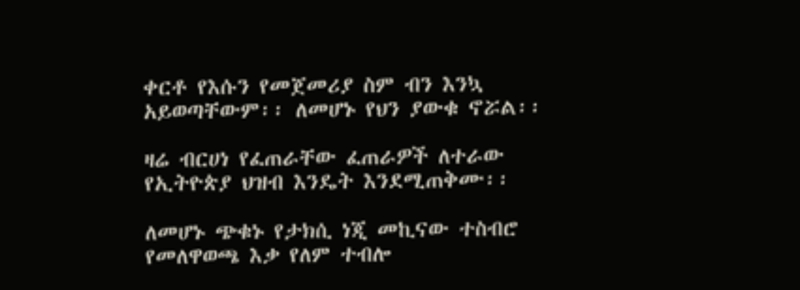ቀርቶ የእሱን የመጀመሪያ ስም ብን እንኳ አይወጣቸውም፡፡ ለመሆኑ የህን ያውቁ ኖሯል፡፡

ዛሬ ብርሀነ የፈጠራቸው ፈጠራዎች ለተራው የኢትዮጵያ ህዝብ እንዴት እንደሚጠቅሙ፡፡

ለመሆኑ ጭቁኑ የታክሲ ነጂ መኪናው ተስብሮ የመለዋወጫ እቃ የለም ተብሎ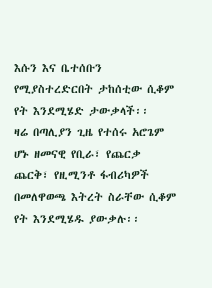እሱን እና ቤተሰቡን የሚያስተረድርበት ታከሰቲው ሲቆም የት እንደሚሄድ ታውቃላች፡፡
ዛሬ በጣሊያን ጊዜ የተሰሩ አሮጌም ሆኑ ዘመናዊ የቢራ፣ የጨርቃ ጨርቅ፣ የዚሚንቶ ፋብሪካዎች በመለዋወጫ እትረት ስራቸው ሲቆም የት እንደሚሄዱ ያውቃሉ፡፡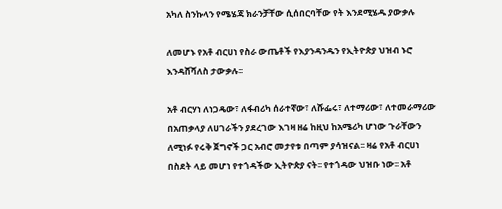አካለ ስንኩላን የሜሄጃ ክራንቻቸው ሲሰበርባቸው የት እንደሚሄዱ ያውቃሉ

ለመሆኑ የአቶ ብርሀነ የስራ ውጤቶች የእያንዳንዱን የኢትዮጵያ ህዝብ ኑሮ እንዳሸሻለስ ታውቃሉ፡፡

አቶ ብርሃነ ለነጋዴው፣ ለፋብሪካ ሰራተኛው፣ ለሹፌሩ፣ ለተማሪው፣ ለተመራማሪው በአጠቃላያ ለሀገራችን ያደረገው እገዛ ዘሬ ከዚህ ከአሜሪካ ሆነው ጉራቸውን ለሚነፉ የሩቅ ጀግኖች ጋር አብሮ መታየቱ በጣም ያሳዝናል፡፡ ዛሬ የአቶ ብርሀነ በስደት ላይ መሆነ የተጎዳችው ኢትዮጵያ ናት፡፡ የተጎዳው ህዝቡ ነው፡፡ አቶ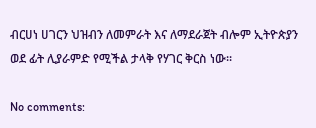ብርሀነ ሀገርን ህዝብን ለመምራት እና ለማደራጀት ብሎም ኢትዮጵያን ወደ ፊት ሊያራምድ የሚችል ታላቅ የሃገር ቅርስ ነው፡፡

No comments: